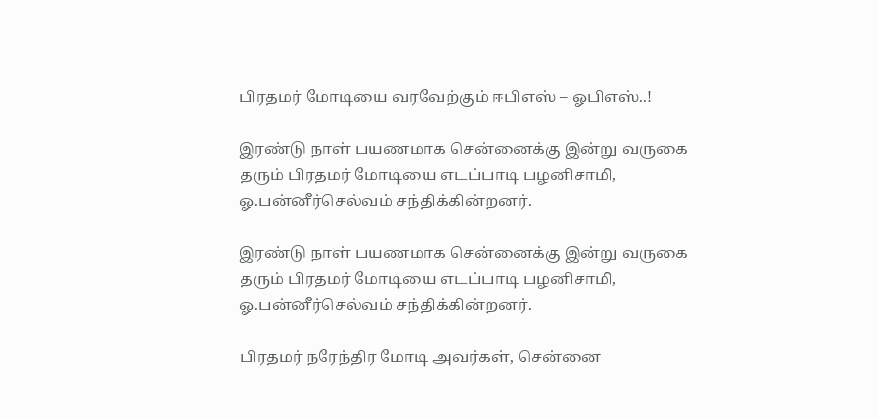பிரதமர் மோடியை வரவேற்கும் ஈபிஎஸ் – ஓபிஎஸ்..!

இரண்டு நாள் பயணமாக சென்னைக்கு இன்று வருகை தரும் பிரதமர் மோடியை எடப்பாடி பழனிசாமி, ஓ.பன்னீர்செல்வம் சந்திக்கின்றனர்.

இரண்டு நாள் பயணமாக சென்னைக்கு இன்று வருகை தரும் பிரதமர் மோடியை எடப்பாடி பழனிசாமி, ஓ.பன்னீர்செல்வம் சந்திக்கின்றனர்.

பிரதமர் நரேந்திர மோடி அவர்கள், சென்னை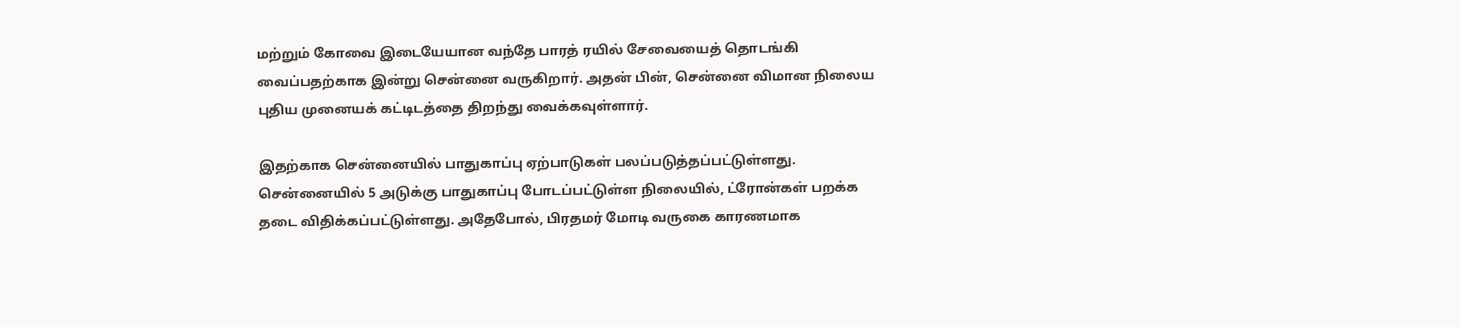மற்றும் கோவை இடையேயான வந்தே பாரத் ரயில் சேவையைத் தொடங்கி வைப்பதற்காக இன்று சென்னை வருகிறார். அதன் பின், சென்னை விமான நிலைய புதிய முனையக் கட்டிடத்தை திறந்து வைக்கவுள்ளார்.

இதற்காக சென்னையில் பாதுகாப்பு ஏற்பாடுகள் பலப்படுத்தப்பட்டுள்ளது. சென்னையில் 5 அடுக்கு பாதுகாப்பு போடப்பட்டுள்ள நிலையில், ட்ரோன்கள் பறக்க தடை விதிக்கப்பட்டுள்ளது. அதேபோல், பிரதமர் மோடி வருகை காரணமாக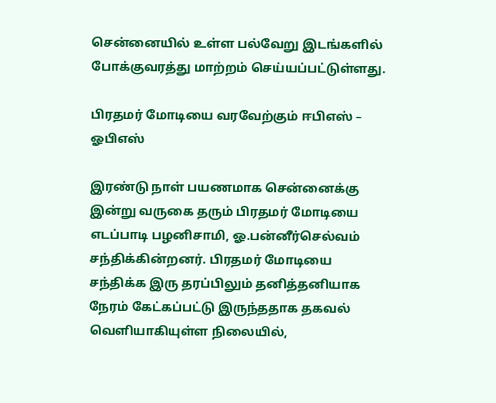சென்னையில் உள்ள பல்வேறு இடங்களில் போக்குவரத்து மாற்றம் செய்யப்பட்டுள்ளது.

பிரதமர் மோடியை வரவேற்கும் ஈபிஎஸ் – ஓபிஎஸ்

இரண்டு நாள் பயணமாக சென்னைக்கு இன்று வருகை தரும் பிரதமர் மோடியை எடப்பாடி பழனிசாமி, ஓ.பன்னீர்செல்வம் சந்திக்கின்றனர். பிரதமர் மோடியை சந்திக்க இரு தரப்பிலும் தனித்தனியாக நேரம் கேட்கப்பட்டு இருந்ததாக தகவல் வெளியாகியுள்ள நிலையில்,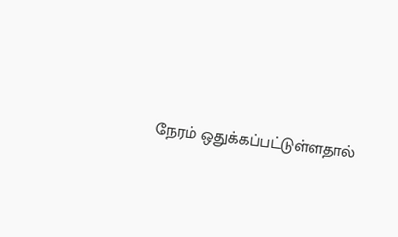நேரம் ஒதுக்கப்பட்டுள்ளதால்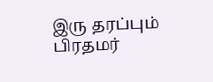இரு தரப்பும் பிரதமர்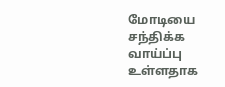மோடியை சந்திக்க வாய்ப்பு உள்ளதாக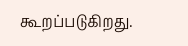கூறப்படுகிறது.